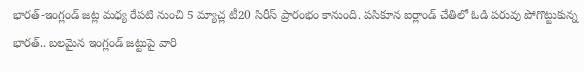భారత్-ఇంగ్లండ్ జట్ల మధ్య రేపటి నుంచి 5 మ్యాచ్ల టీ20 సిరీస్ ప్రారంభం కానుంది. పసికూన ఐర్లాండ్ చేతిలో ఓడి పరువు పోగొట్టుకున్న భారత్.. బలమైన ఇంగ్లండ్ జట్టుపై వారి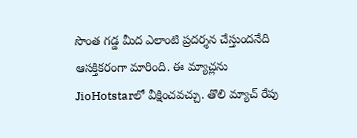సొంత గడ్డ మీద ఎలాంటి ప్రదర్శన చేస్తుందనేది ఆసక్తికరంగా మారింది. ఈ మ్యాచ్లను JioHotstarలో వీక్షించవచ్చు. తొలి మ్యాచ్ రేపు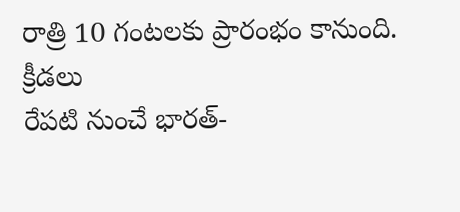రాత్రి 10 గంటలకు ప్రారంభం కానుంది.
క్రీడలు
రేపటి నుంచే భారత్-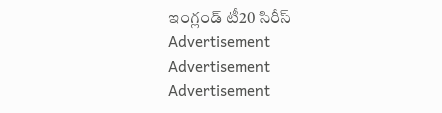ఇంగ్లండ్ టీ20 సిరీస్
Advertisement
Advertisement
Advertisement